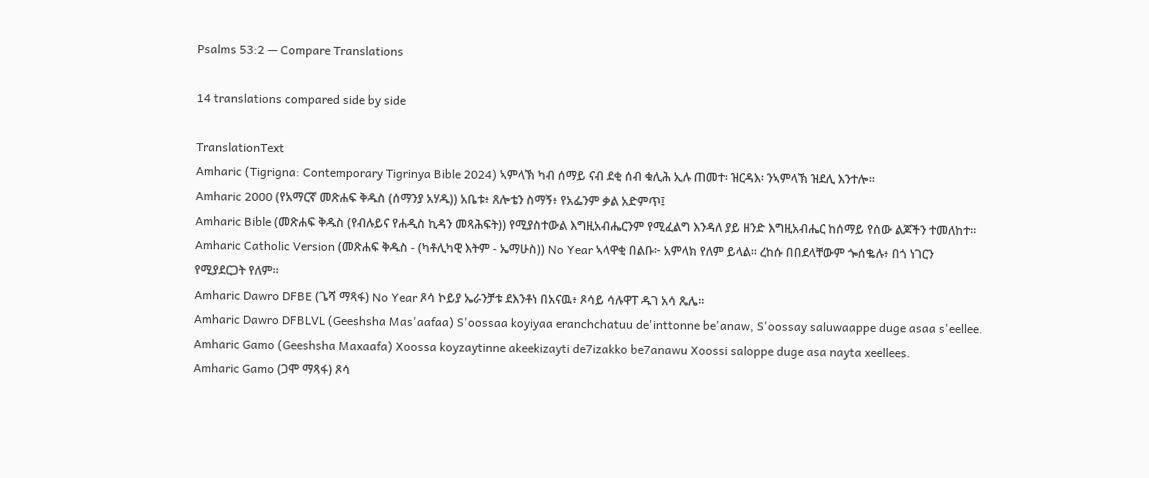Psalms 53:2 — Compare Translations

14 translations compared side by side

TranslationText
Amharic (Tigrigna: Contemporary Tigrinya Bible 2024) ኣምላኽ ካብ ሰማይ ናብ ደቂ ሰብ ቁሊሕ ኢሉ ጠመተ፡ ዝርዳእ፡ ንኣምላኽ ዝደሊ እንተሎ።
Amharic 2000 (የአማርኛ መጽሐፍ ቅዱስ (ሰማንያ አሃዱ)) አቤቱ፥ ጸሎቴን ስማኝ፥ የአፌንም ቃል አድምጥ፤
Amharic Bible (መጽሐፍ ቅዱስ (የብሉይና የሐዲስ ኪዳን መጻሕፍት)) የሚያስተውል እግዚአብሔርንም የሚፈልግ እንዳለ ያይ ዘንድ እግዚአብሔር ከሰማይ የሰው ልጆችን ተመለከተ።
Amharic Catholic Version (መጽሐፍ ቅዱስ - (ካቶሊካዊ እትም - ኤማሁስ)) No Year ኣላዋቂ በልቡ፦ አምላክ የለም ይላል። ረከሱ በበደላቸውም ጐሰቈሉ፥ በጎ ነገርን የሚያደርጋት የለም።
Amharic Dawro DFBE (ጌሻ ማጻፋ) No Year ጾሳ ኮይያ ኤራንቻቱ ደእንቶነ በአናዉ፥ ጾሳይ ሳሉዋፐ ዱገ አሳ ጼሌ።
Amharic Dawro DFBLVL (Geeshsha Mas'aafaa) S'oossaa koyiyaa eranchchatuu de'inttonne be'anaw, S'oossay saluwaappe duge asaa s'eellee.
Amharic Gamo (Geeshsha Maxaafa) Xoossa koyzaytinne akeekizayti de7izakko be7anawu Xoossi saloppe duge asa nayta xeellees.
Amharic Gamo (ጋሞ ማጻፋ) ጾሳ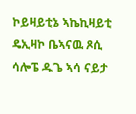ኮይዛይቲኔ ኣኬኪዛይቲ ዴኢዛኮ ቤኣናዉ ጾሲ ሳሎፔ ዱጌ ኣሳ ናይታ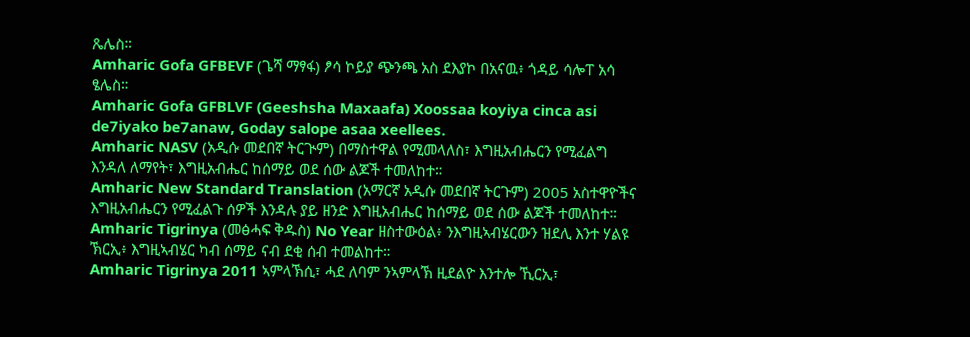ጼሌስ።
Amharic Gofa GFBEVF (ጌሻ ማፃፋ) ፆሳ ኮይያ ጭንጫ አስ ደእያኮ በአናዉ፥ ጎዳይ ሳሎፐ አሳ ፄሌስ።
Amharic Gofa GFBLVF (Geeshsha Maxaafa) Xoossaa koyiya cinca asi de7iyako be7anaw, Goday salope asaa xeellees.
Amharic NASV (አዲሱ መደበኛ ትርጒም) በማስተዋል የሚመላለስ፣ እግዚአብሔርን የሚፈልግ እንዳለ ለማየት፣ እግዚአብሔር ከሰማይ ወደ ሰው ልጆች ተመለከተ።
Amharic New Standard Translation (አማርኛ አዲሱ መደበኛ ትርጉም) 2005 አስተዋዮችና እግዚአብሔርን የሚፈልጉ ሰዎች እንዳሉ ያይ ዘንድ እግዚአብሔር ከሰማይ ወደ ሰው ልጆች ተመለከተ።
Amharic Tigrinya (መፅሓፍ ቅዱስ) No Year ዘስተውዕል፥ ንእግዚኣብሄርውን ዝደሊ እንተ ሃልዩ ኽርኢ፥ እግዚኣብሄር ካብ ሰማይ ናብ ደቂ ሰብ ተመልከተ።
Amharic Tigrinya 2011 ኣምላኽሲ፣ ሓደ ለባም ንኣምላኽ ዚደልዮ እንተሎ ኺርኢ፣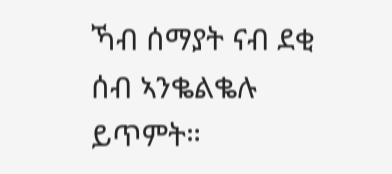ኻብ ሰማያት ናብ ደቂ ሰብ ኣንቈልቈሉ ይጥምት።